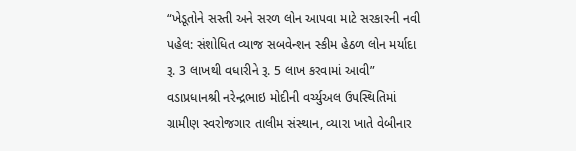“ખેડૂતોને સસ્તી અને સરળ લોન આપવા માટે સરકારની નવી પહેલ: સંશોધિત વ્યાજ સબવેન્શન સ્કીમ હેઠળ લોન મર્યાદા રૂ. 3 લાખથી વધારીને રૂ. 5 લાખ કરવામાં આવી”
વડાપ્રધાનશ્રી નરેન્દ્રભાઇ મોદીની વર્ચ્યુઅલ ઉપસ્થિતિમાં ગ્રામીણ સ્વરોજગાર તાલીમ સંસ્થાન, વ્યારા ખાતે વેબીનાર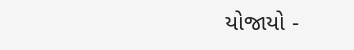યોજાયો -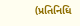(પ્રતિનિધિ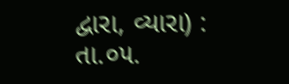દ્વારા, વ્યારા) : તા.૦૫.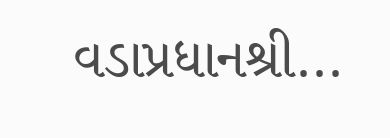વડાપ્રધાનશ્રી...